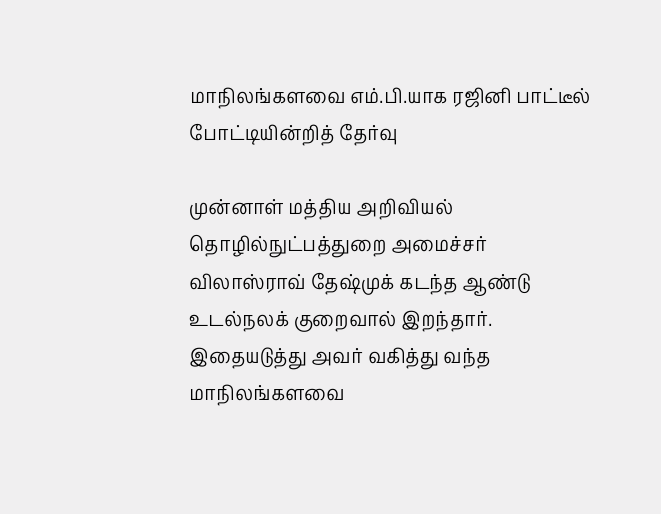மாநிலங்களவை எம்.பி.யாக ரஜினி பாட்டீல் போட்டியின்றித் தேர்வு

முன்னாள் மத்திய அறிவியல் தொழில்நுட்பத்துறை அமைச்சர் விலாஸ்ராவ் தேஷ்முக் கடந்த ஆண்டு உடல்நலக் குறைவால் இறந்தார். இதையடுத்து அவர் வகித்து வந்த மாநிலங்களவை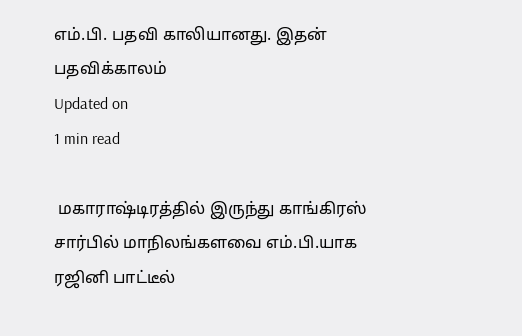எம்.பி. பதவி காலியானது. இதன் பதவிக்காலம்
Updated on
1 min read

 மகாராஷ்டிரத்தில் இருந்து காங்கிரஸ் சார்பில் மாநிலங்களவை எம்.பி.யாக ரஜினி பாட்டீல்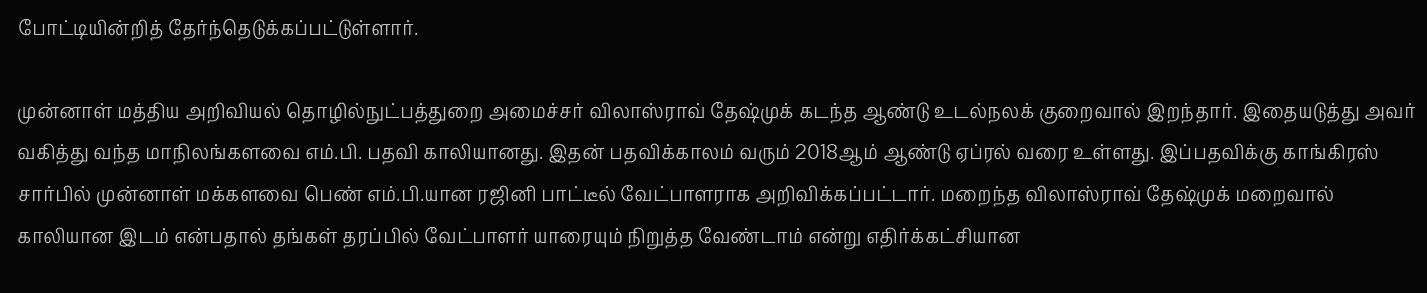போட்டியின்றித் தேர்ந்தெடுக்கப்பட்டுள்ளார்.

முன்னாள் மத்திய அறிவியல் தொழில்நுட்பத்துறை அமைச்சர் விலாஸ்ராவ் தேஷ்முக் கடந்த ஆண்டு உடல்நலக் குறைவால் இறந்தார். இதையடுத்து அவர் வகித்து வந்த மாநிலங்களவை எம்.பி. பதவி காலியானது. இதன் பதவிக்காலம் வரும் 2018ஆம் ஆண்டு ஏப்ரல் வரை உள்ளது. இப்பதவிக்கு காங்கிரஸ் சார்பில் முன்னாள் மக்களவை பெண் எம்.பி.யான ரஜினி பாட்டீல் வேட்பாளராக அறிவிக்கப்பட்டார். மறைந்த விலாஸ்ராவ் தேஷ்முக் மறைவால் காலியான இடம் என்பதால் தங்கள் தரப்பில் வேட்பாளர் யாரையும் நிறுத்த வேண்டாம் என்று எதிர்க்கட்சியான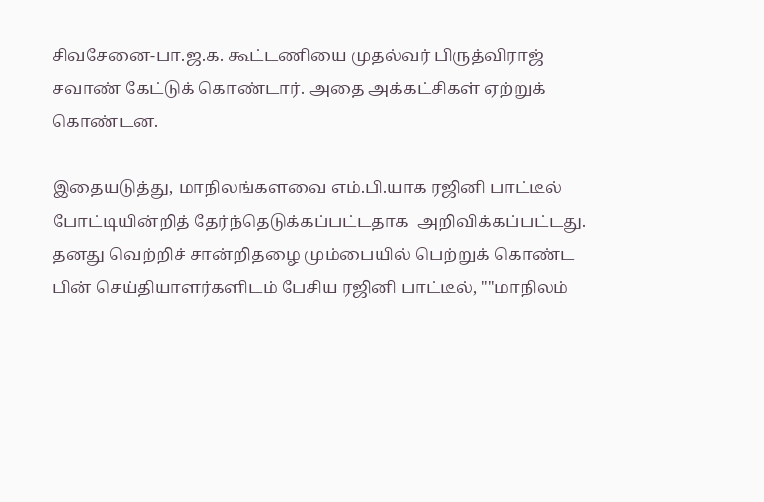சிவசேனை-பா.ஜ.க. கூட்டணியை முதல்வர் பிருத்விராஜ் சவாண் கேட்டுக் கொண்டார். அதை அக்கட்சிகள் ஏற்றுக் கொண்டன.

இதையடுத்து, மாநிலங்களவை எம்.பி.யாக ரஜினி பாட்டீல் போட்டியின்றித் தேர்ந்தெடுக்கப்பட்டதாக  அறிவிக்கப்பட்டது. தனது வெற்றிச் சான்றிதழை மும்பையில் பெற்றுக் கொண்ட பின் செய்தியாளர்களிடம் பேசிய ரஜினி பாட்டீல், ""மாநிலம்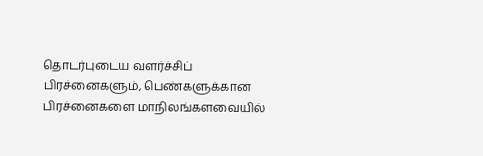தொடர்புடைய வளர்ச்சிப் பிரச்னைகளும், பெண்களுக்கான பிரச்னைகளை மாநிலங்களவையில்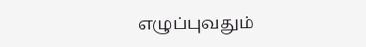எழுப்புவதும்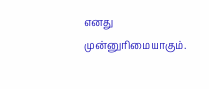எனது முன்னுரிமையாகும்.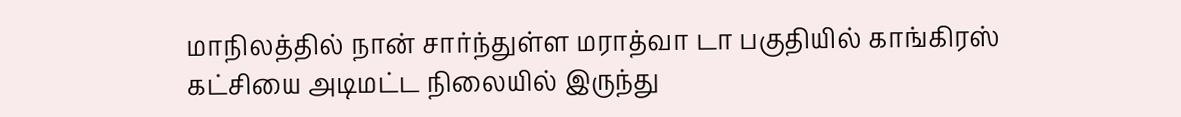மாநிலத்தில் நான் சார்ந்துள்ள மராத்வா டா பகுதியில் காங்கிரஸ் கட்சியை அடிமட்ட நிலையில் இருந்து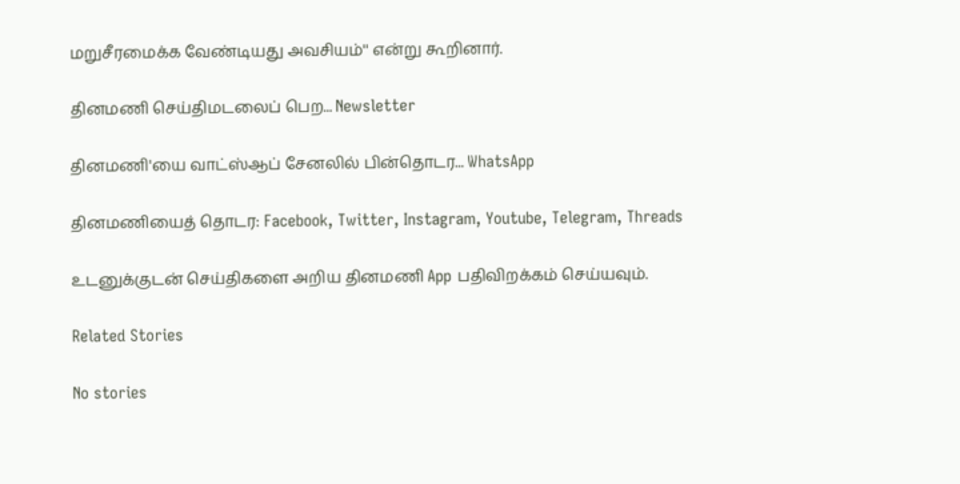மறுசீரமைக்க வேண்டியது அவசியம்'' என்று கூறினார்.

தினமணி செய்திமடலைப் பெற... Newsletter

தினமணி'யை வாட்ஸ்ஆப் சேனலில் பின்தொடர... WhatsApp

தினமணியைத் தொடர: Facebook, Twitter, Instagram, Youtube, Telegram, Threads

உடனுக்குடன் செய்திகளை அறிய தினமணி App பதிவிறக்கம் செய்யவும்.

Related Stories

No stories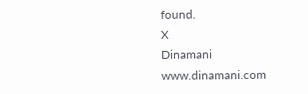found.
X
Dinamani
www.dinamani.com